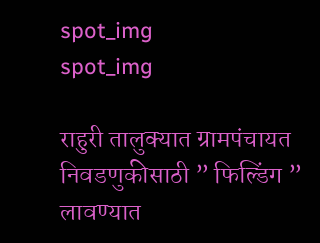spot_img
spot_img

राहुरी तालुक्यात ग्रामपंचायत निवडणुकीसाठी ” फिल्डिंग ” लावण्यात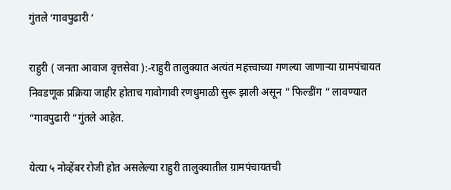गुंतले ‘गावपुढारी ‘

राहुरी ( जनता आवाज वृत्तसेवा ):-राहुरी तालुक्यात अत्यंत महत्त्वाच्या गणल्या जाणाऱ्या ग्रामपंचायत निवडणूक प्रक्रिया जाहीर होताच गावोगावी रणधुमाळी सुरू झाली असून ” फिल्डींग ” लावण्यात “गावपुढारी “गुंतले आहेत.

येत्या ५ नोव्हेंबर रोजी होत असलेल्या राहुरी तालुक्यातील ग्रामपंचायतची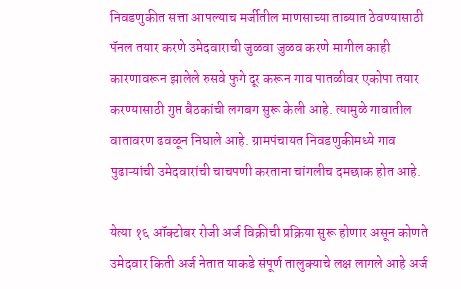निवडणुकीत सत्ता आपल्याच मर्जीतील माणसाच्या ताब्यात ठेवण्यासाठी पॅनल तयार करणे उमेदवाराची जुळवा जुळव करणे मागील काही कारणावरून झालेले रुसवे फुगे दूर करून गाव पातळीवर एकोपा तयार करण्यासाठी गुप्त बैठकांची लगबग सुरू केली आहे. त्यामुळे गावातील वातावरण ढवळून निघाले आहे. ग्रामपंचायत निवडणुकीमध्ये गाव पुढाऱ्यांची उमेदवारांची चाचपणी करताना चांगलीच दमछाक होत आहे.

येत्या १६ ऑक्टोबर रोजी अर्ज विक्रीची प्रक्रिया सुरू होणार असून कोणते उमेदवार किती अर्ज नेतात याकडे संपूर्ण तालुक्याचे लक्ष लागले आहे अर्ज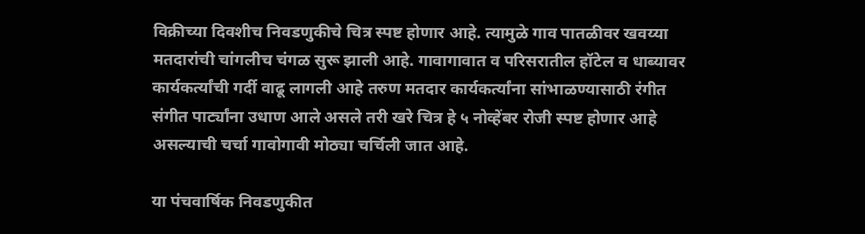विक्रीच्या दिवशीच निवडणुकीचे चित्र स्पष्ट होणार आहे. त्यामुळे गाव पातळीवर खवय्या मतदारांची चांगलीच चंगळ सुरू झाली आहे. गावागावात व परिसरातील हॉटेल व धाब्यावर कार्यकर्त्यांची गर्दी वाढू लागली आहे तरुण मतदार कार्यकर्त्यांना सांभाळण्यासाठी रंगीत संगीत पार्ट्यांना उधाण आले असले तरी खरे चित्र हे ५ नोव्हेंबर रोजी स्पष्ट होणार आहे असल्याची चर्चा गावोगावी मोठ्या चर्चिली जात आहे.

या पंचवार्षिक निवडणुकीत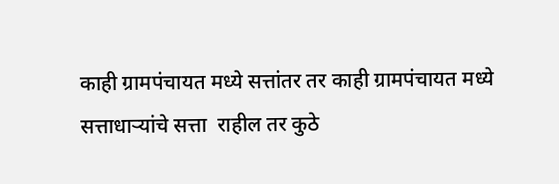काही ग्रामपंचायत मध्ये सत्तांतर तर काही ग्रामपंचायत मध्ये सत्ताधाऱ्यांचे सत्ता  राहील तर कुठे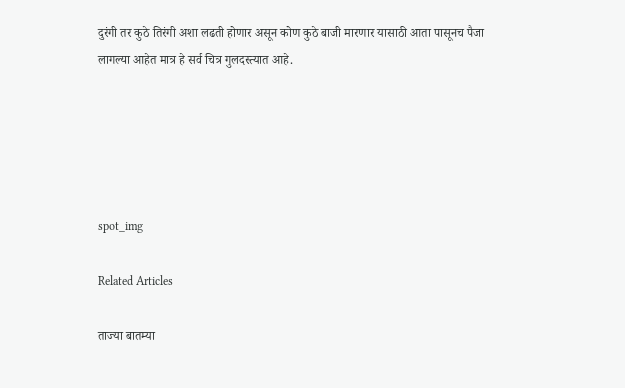दुरंगी तर कुठे तिरंगी अशा लढती होणार असून कोण कुठे बाजी मारणार यासाठी आता पासूनच पैजा लागल्या आहेत मात्र हे सर्व चित्र गुलदस्त्यात आहे.





spot_img

Related Articles

ताज्या बातम्या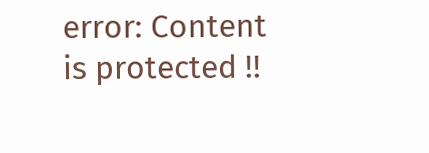error: Content is protected !!